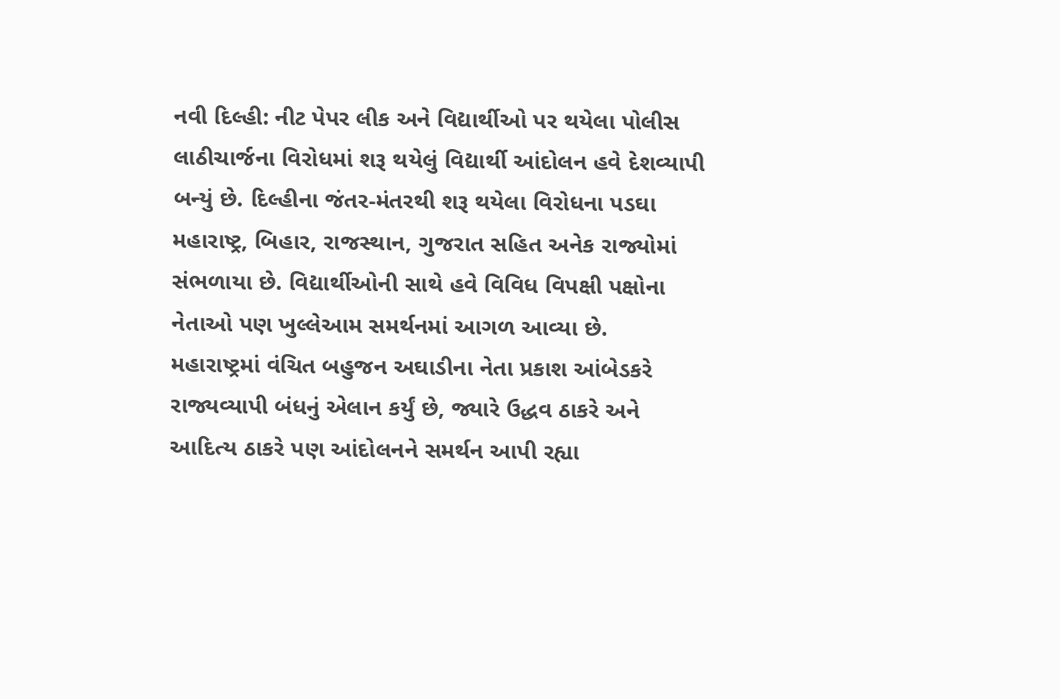નવી દિલ્હી: નીટ પેપર લીક અને વિદ્યાર્થીઓ પર થયેલા પોલીસ લાઠીચાર્જના વિરોધમાં શરૂ થયેલું વિદ્યાર્થી આંદોલન હવે દેશવ્યાપી બન્યું છે. દિલ્હીના જંતર-મંતરથી શરૂ થયેલા વિરોધના પડઘા મહારાષ્ટ્ર, બિહાર, રાજસ્થાન, ગુજરાત સહિત અનેક રાજ્યોમાં સંભળાયા છે. વિદ્યાર્થીઓની સાથે હવે વિવિધ વિપક્ષી પક્ષોના નેતાઓ પણ ખુલ્લેઆમ સમર્થનમાં આગળ આવ્યા છે.
મહારાષ્ટ્રમાં વંચિત બહુજન અઘાડીના નેતા પ્રકાશ આંબેડકરે રાજ્યવ્યાપી બંધનું એલાન કર્યું છે, જ્યારે ઉદ્ધવ ઠાકરે અને આદિત્ય ઠાકરે પણ આંદોલનને સમર્થન આપી રહ્યા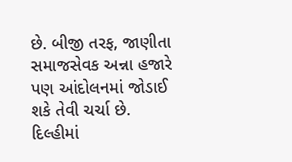છે. બીજી તરફ, જાણીતા સમાજસેવક અન્ના હજારે પણ આંદોલનમાં જોડાઈ શકે તેવી ચર્ચા છે.
દિલ્હીમાં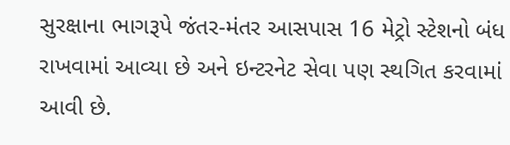સુરક્ષાના ભાગરૂપે જંતર-મંતર આસપાસ 16 મેટ્રો સ્ટેશનો બંધ રાખવામાં આવ્યા છે અને ઇન્ટરનેટ સેવા પણ સ્થગિત કરવામાં આવી છે.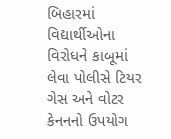બિહારમાં વિદ્યાર્થીઓના વિરોધને કાબૂમાં લેવા પોલીસે ટિયર ગેસ અને વોટર કેનનનો ઉપયોગ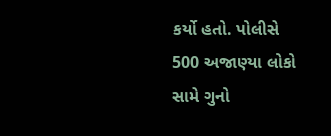કર્યો હતો. પોલીસે 500 અજાણ્યા લોકો સામે ગુનો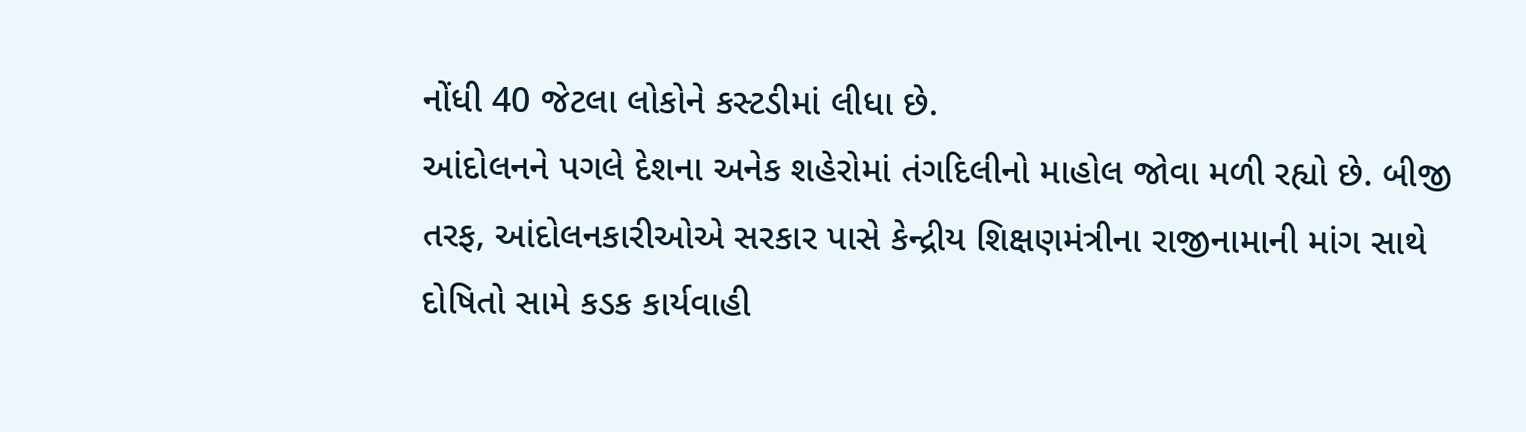નોંધી 40 જેટલા લોકોને કસ્ટડીમાં લીધા છે.
આંદોલનને પગલે દેશના અનેક શહેરોમાં તંગદિલીનો માહોલ જોવા મળી રહ્યો છે. બીજી તરફ, આંદોલનકારીઓએ સરકાર પાસે કેન્દ્રીય શિક્ષણમંત્રીના રાજીનામાની માંગ સાથે દોષિતો સામે કડક કાર્યવાહી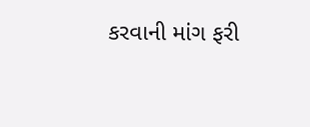કરવાની માંગ ફરી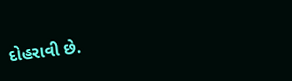દોહરાવી છે.